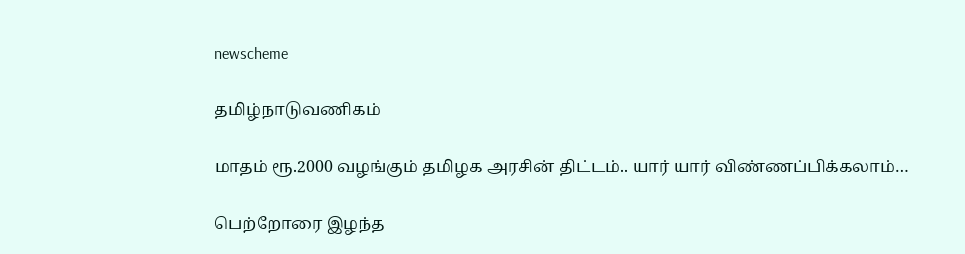newscheme

தமிழ்நாடுவணிகம்

மாதம் ரூ.2000 வழங்கும் தமிழக அரசின் திட்டம்.. யார் யார் விண்ணப்பிக்கலாம்…

பெற்றோரை இழந்த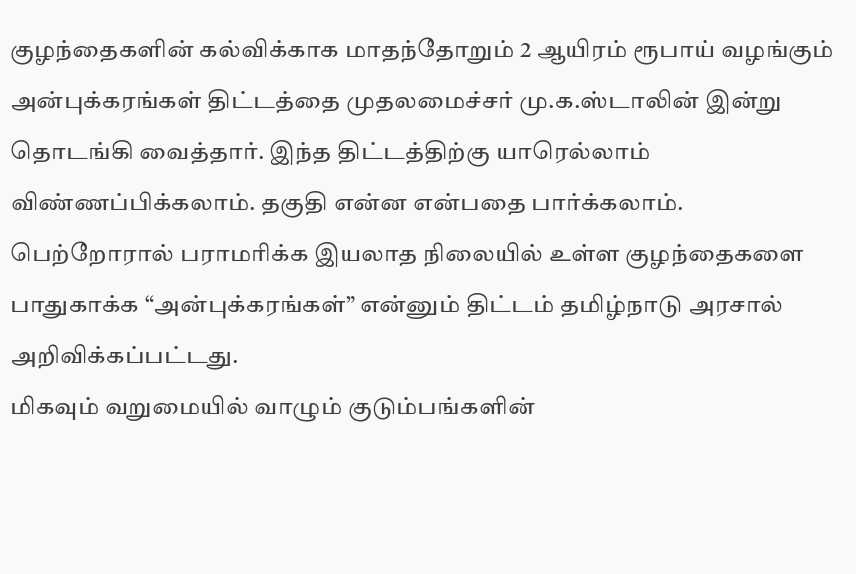குழந்தைகளின் கல்விக்காக மாதந்தோறும் 2 ஆயிரம் ரூபாய் வழங்கும் அன்புக்கரங்கள் திட்டத்தை முதலமைச்சர் மு.க.ஸ்டாலின் இன்று தொடங்கி வைத்தார். இந்த திட்டத்திற்கு யாரெல்லாம் விண்ணப்பிக்கலாம். தகுதி என்ன என்பதை பார்க்கலாம்.
பெற்றோரால் பராமரிக்க இயலாத நிலையில் உள்ள குழந்தைகளை பாதுகாக்க “அன்புக்கரங்கள்” என்னும் திட்டம் தமிழ்நாடு அரசால் அறிவிக்கப்பட்டது.
மிகவும் வறுமையில் வாழும் குடும்பங்களின்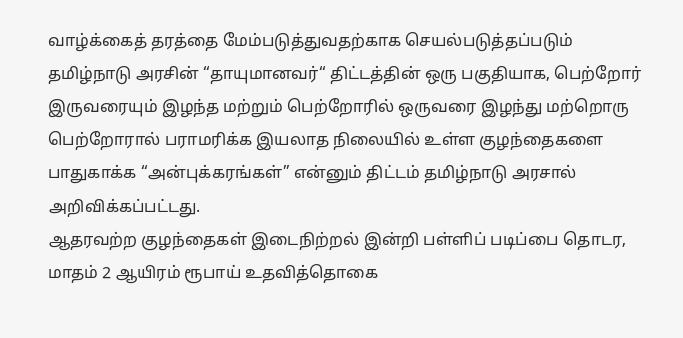வாழ்க்கைத் தரத்தை மேம்படுத்துவதற்காக செயல்படுத்தப்படும் தமிழ்நாடு அரசின் “தாயுமானவர்“ திட்டத்தின் ஒரு பகுதியாக, பெற்றோர் இருவரையும் இழந்த மற்றும் பெற்றோரில் ஒருவரை இழந்து மற்றொரு பெற்றோரால் பராமரிக்க இயலாத நிலையில் உள்ள குழந்தைகளை பாதுகாக்க “அன்புக்கரங்கள்” என்னும் திட்டம் தமிழ்நாடு அரசால் அறிவிக்கப்பட்டது.
ஆதரவற்ற குழந்தைகள் இடைநிற்றல் இன்றி பள்ளிப் படிப்பை தொடர, மாதம் 2 ஆயிரம் ரூபாய் உதவித்தொகை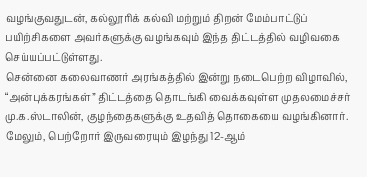வழங்குவதுடன், கல்லூரிக் கல்வி மற்றும் திறன் மேம்பாட்டுப் பயிற்சிகளை அவர்களுக்கு வழங்கவும் இந்த திட்டத்தில் வழிவகை செய்யப்பட்டுள்ளது.
சென்னை கலைவாணர் அரங்கத்தில் இன்று நடைபெற்ற விழாவில், “அன்புக்கரங்கள்” திட்டத்தை தொடங்கி வைக்கவுள்ள முதலமைச்சர் மு.க.ஸ்டாலின், குழந்தைகளுக்கு உதவித் தொகையை வழங்கினார்.
மேலும், பெற்றோர் இருவரையும் இழந்து 12-ஆம்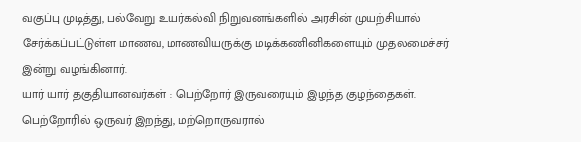வகுப்பு முடித்து, பல்வேறு உயர்கல்வி நிறுவனங்களில் அரசின் முயற்சியால் சேர்க்கப்பட்டுள்ள மாணவ, மாணவியருக்கு மடிக்கணினிகளையும் முதலமைச்சர் இன்று வழங்கினார்.
யார் யார் தகுதியானவர்கள் : பெற்றோர் இருவரையும் இழந்த குழந்தைகள். பெற்றோரில் ஒருவர் இறந்து, மற்றொருவரால்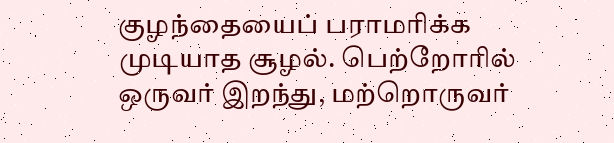குழந்தையைப் பராமரிக்க முடியாத சூழல். பெற்றோரில் ஒருவர் இறந்து, மற்றொருவர்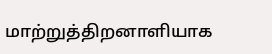மாற்றுத்திறனாளியாக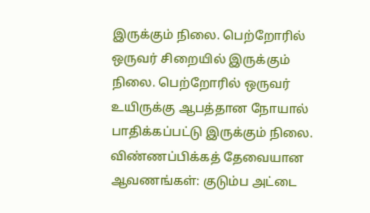இருக்கும் நிலை. பெற்றோரில் ஒருவர் சிறையில் இருக்கும் நிலை. பெற்றோரில் ஒருவர் உயிருக்கு ஆபத்தான நோயால் பாதிக்கப்பட்டு இருக்கும் நிலை.
விண்ணப்பிக்கத் தேவையான ஆவணங்கள்: குடும்ப அட்டை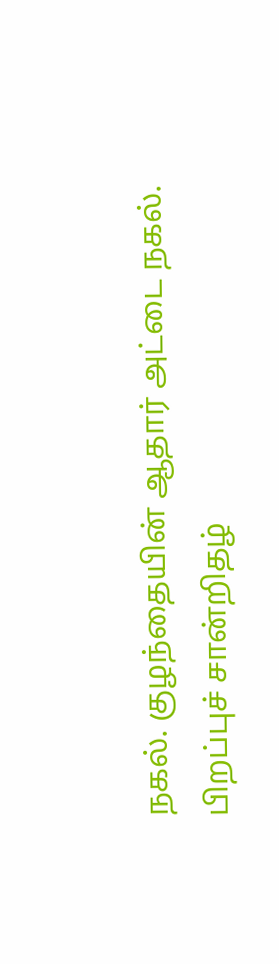நகல். குழந்தையின் ஆதார் அட்டை நகல். பிறப்புச் சான்றிதழ்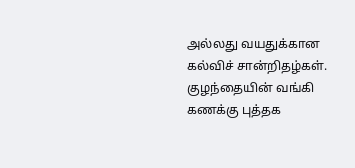அல்லது வயதுக்கான கல்விச் சான்றிதழ்கள். குழந்தையின் வங்கி கணக்கு புத்தக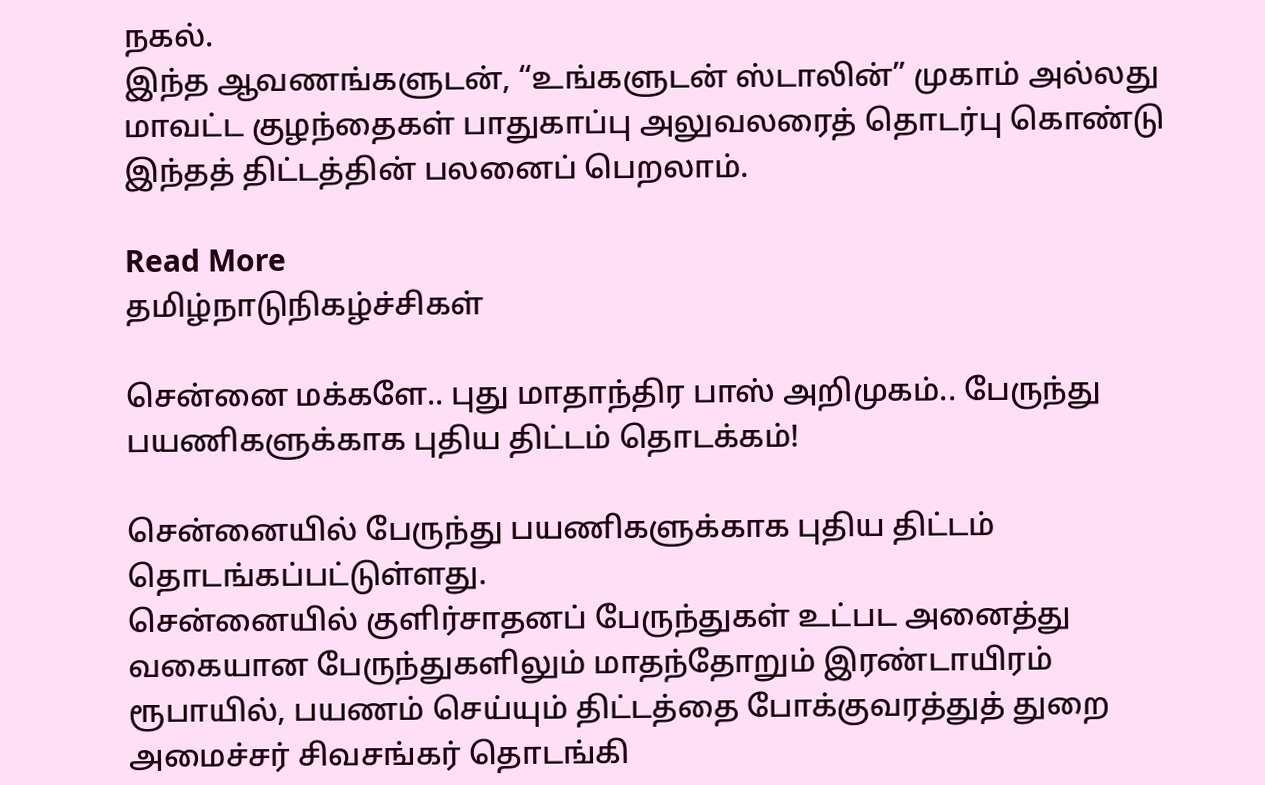நகல்.
இந்த ஆவணங்களுடன், “உங்களுடன் ஸ்டாலின்” முகாம் அல்லது மாவட்ட குழந்தைகள் பாதுகாப்பு அலுவலரைத் தொடர்பு கொண்டு இந்தத் திட்டத்தின் பலனைப் பெறலாம்.

Read More
தமிழ்நாடுநிகழ்ச்சிகள்

சென்னை மக்களே.. புது மாதாந்திர பாஸ் அறிமுகம்.. பேருந்து பயணிகளுக்காக புதிய திட்டம் தொடக்கம்!

சென்னையில் பேருந்து பயணிகளுக்காக புதிய திட்டம் தொடங்கப்பட்டுள்ளது.
சென்னையில் குளிர்சாதனப் பேருந்துகள் உட்பட அனைத்து வகையான பேருந்துகளிலும் மாதந்தோறும் இரண்டாயிரம் ரூபாயில், பயணம் செய்யும் திட்டத்தை போக்குவரத்துத் துறை அமைச்சர் சிவசங்கர் தொடங்கி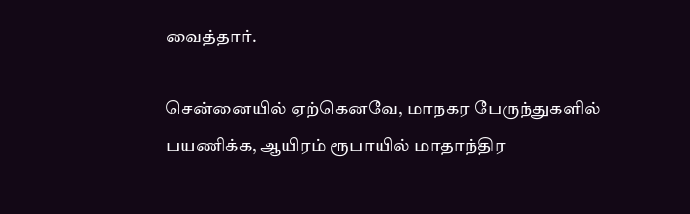வைத்தார்.

சென்னையில் ஏற்கெனவே, மாநகர பேருந்துகளில் பயணிக்க, ஆயிரம் ரூபாயில் மாதாந்திர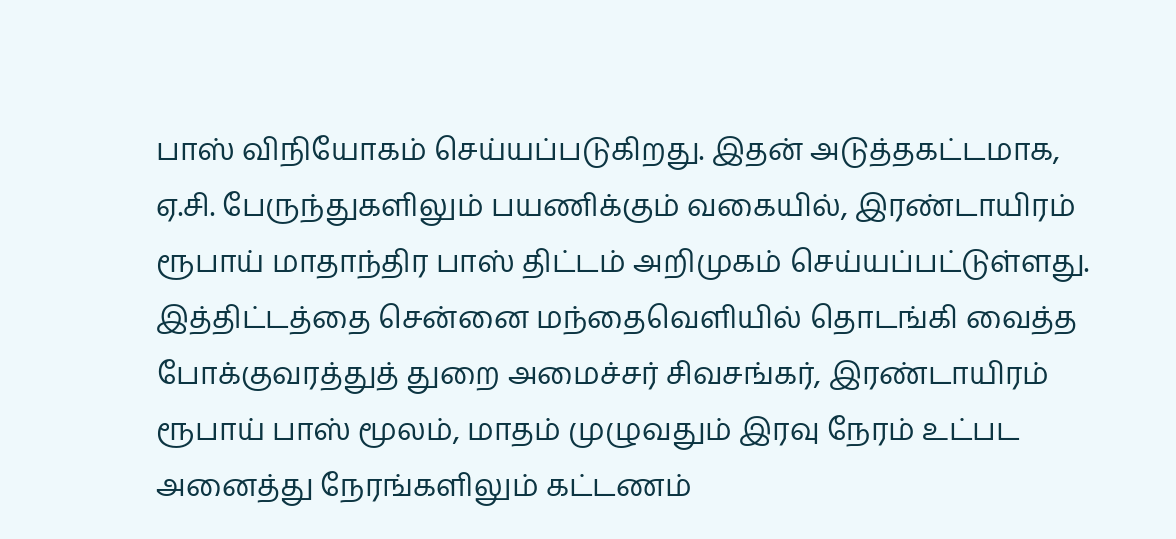பாஸ் விநியோகம் செய்யப்படுகிறது. இதன் அடுத்தகட்டமாக, ஏ.சி. பேருந்துகளிலும் பயணிக்கும் வகையில், இரண்டாயிரம் ரூபாய் மாதாந்திர பாஸ் திட்டம் அறிமுகம் செய்யப்பட்டுள்ளது.
இத்திட்டத்தை சென்னை மந்தைவெளியில் தொடங்கி வைத்த போக்குவரத்துத் துறை அமைச்சர் சிவசங்கர், இரண்டாயிரம் ரூபாய் பாஸ் மூலம், மாதம் முழுவதும் இரவு நேரம் உட்பட அனைத்து நேரங்களிலும் கட்டணம்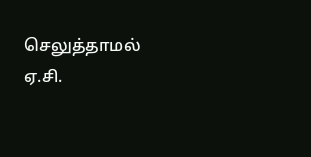செலுத்தாமல் ஏ.சி.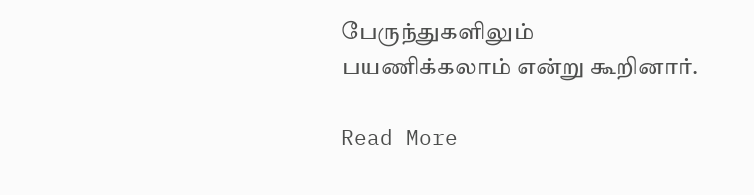பேருந்துகளிலும் பயணிக்கலாம் என்று கூறினார்.

Read More